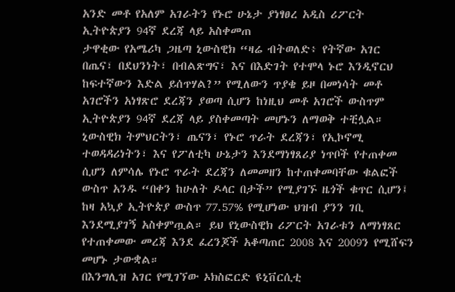አንድ መቶ የአለም አገራትን የኑሮ ሁኔታ ያነፃፀረ አዲስ ሪፖርት ኢትዮጵያን 94ኛ ደረጃ ላይ አስቀመጠ
ታዋቂው የአሜሪካ ጋዜጣ ኒውስዊክ “ዛሬ ብትወለድ፥ የትኛው አገር በጤና፣ በደህንነት፣ በብልጽግና፣ እና በእድገት የተሞላ ኑሮ እንዲኖርህ ከፍተኛውን እድል ይሰጥሃል?” የሚለውን ጥያቄ ይዞ በመነሳት መቶ አገሮችን አነፃጽሮ ደረጃን ያወጣ ሲሆን ከነዚህ መቶ አገሮች ውስጥም ኢትዮጵያን 94ኛ ደረጃ ላይ ያስቀመጣት መሆኑን ለማወቅ ተቺሏል።
ኒውስዊክ ትምህርትን፣ ጤናን፣ የኑሮ ጥራት ደረጃን፣ የኢኮኖሚ ተወዳዳሪነትን፣ እና የፖለቲካ ሁኔታን እንደማነፃጸሪያ ነጥቦች የተጠቀመ ሲሆን ለምሳሌ የኑሮ ጥራት ደረጃን ለመመዘን ከተጠቀመባቸው ቁልፎች ውስጥ አንዱ “በቀን ከሁለት ዶላር በታች” የሚያገኙ ዜጎች ቁጥር ሲሆን፤ ከዛ አኳያ ኢትዮጵያ ውስጥ 77.57% የሚሆነው ህዝብ ያንን ገቢ እንደሚያገኝ አስቀምጧል። ይህ የኒውስዊክ ሪፖርት አገራቱን ለማነፃጸር የተጠቀመው መረጃ እንደ ፈረንጆች አቆጣጠር 2008 እና 2009ን የሚሸፍን መሆኑ ታውቋል።
በእንግሊዝ አገር የሚገኘው ኦክስፎርድ ዩኒቨርሲቲ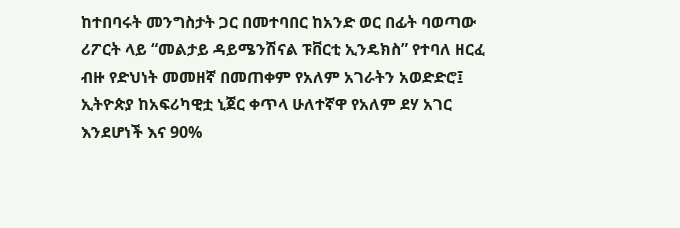ከተበባሩት መንግስታት ጋር በመተባበር ከአንድ ወር በፊት ባወጣው ሪፖርት ላይ “መልታይ ዳይሜንሽናል ፑቨርቲ ኢንዴክስ” የተባለ ዘርፈ ብዙ የድህነት መመዘኛ በመጠቀም የአለም አገራትን አወድድሮ፤ ኢትዮጵያ ከአፍሪካዊቷ ኒጀር ቀጥላ ሁለተኛዋ የአለም ደሃ አገር እንደሆነች እና 90%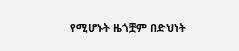የሚሆኑት ዜጎቿም በድህነት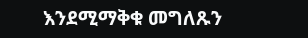እንደሚማቅቁ መግለጹን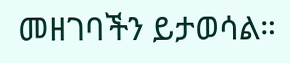መዘገባችን ይታወሳል።